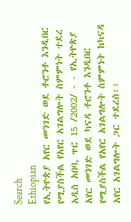Search
Ethiopian
የኢትዮጵያ አየር መንገድ ወደ ቶሮንቶ እንዲበር የሚያስችል የአየር አገልግሎት ስምምነት ተደረ
አዲስ አበባ, ጥር 15 /2002/ - - የኢትዮጵያ አየር መንገድ ወደ ካናዳ ቶሮንቶ እንዲበር የሚያስችል የአየር አገልግሎት ስምምነት ከካናዳ አየር አገልግሎት ጋር ተደረሰ፡፡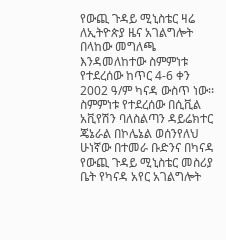የውጪ ጉዳይ ሚኒስቴር ዛሬ ለኢትዮጵያ ዜና አገልግሎት በላከው መግለጫ እንዳመለከተው ስምምነቱ የተደረሰው ከጥር 4-6 ቀን 2002 ዓ/ም ካናዳ ውስጥ ነው፡፡ ስምምነቱ የተደረሰው በሲቪል አቪየሽን ባለስልጣን ዳይሬክተር ጄኔራል በኮሌኔል ወሰንየለህ ሁነኛው በተመራ ቡድንና በካናዳ የውጪ ጉዳይ ሚኒስቴር መስሪያ ቤት የካናዳ አየር አገልግሎት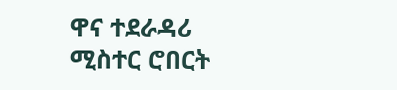ዋና ተደራዳሪ ሚስተር ሮበርት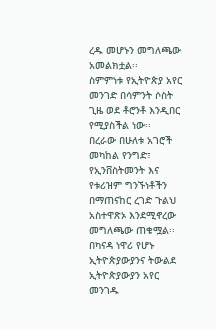ረዱ መሆኑን መግለጫው አመልክቷል፡፡
ስምምነቱ የኢትዮጵያ አየር መንገድ በሳምንት ሶስት ጊዜ ወደ ቶሮንቶ እንዲበር የሚያስችል ነው፡፡
በረራው በሁለቱ አገሮች መካከል የንግድ፣ የኢንቨስትመንት እና የቱሪዝም ግንኙነቶችን በማጠናከር ረገድ ጉልህ አስተዋጽኦ እንደሚኖረው መግለጫው ጠቁሟል፡፡
በካናዳ ነዋሪ የሆኑ ኢትዮጵያውያንና ትውልደ ኢትዮጵያውያን አየር መንገዱ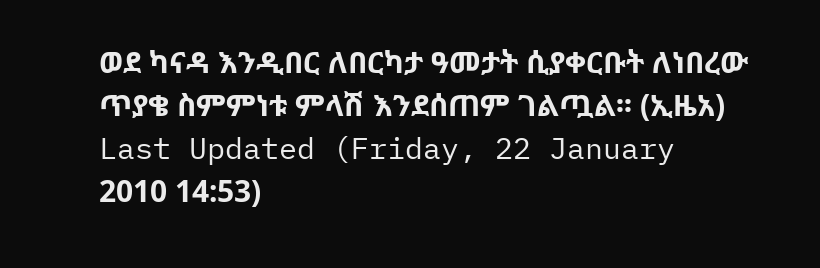ወደ ካናዳ እንዲበር ለበርካታ ዓመታት ሲያቀርቡት ለነበረው ጥያቄ ስምምነቱ ምላሽ እንደሰጠም ገልጧል፡፡ (ኢዜአ)
Last Updated (Friday, 22 January 2010 14:53)